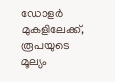ഡോളർ മുകളിലേക്ക്, രൂപയുടെ മൂല്യം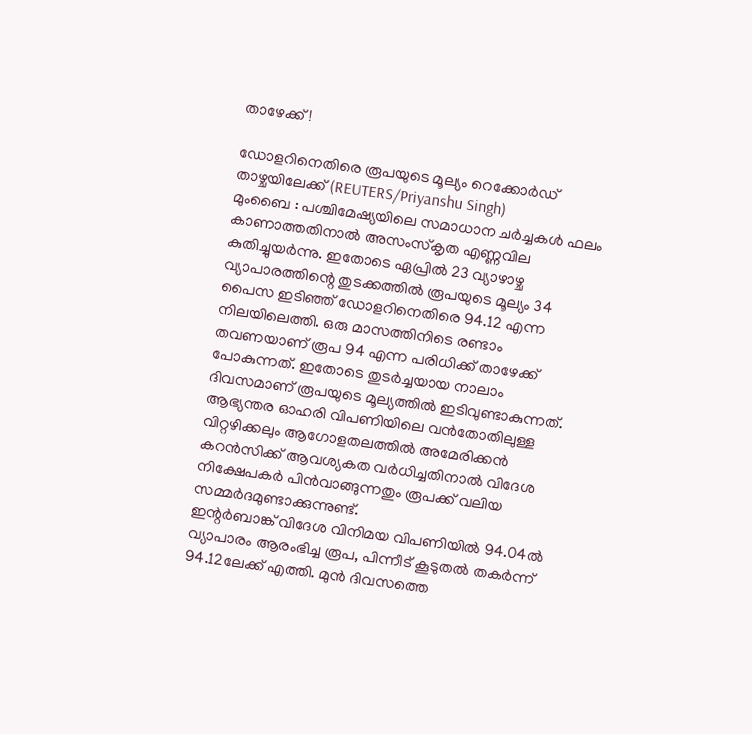താഴേക്ക്!

ഡോളറിനെതിരെ രൂപയുടെ മൂല്യം റെക്കോർഡ് താഴ്ചയിലേക്ക് (REUTERS/Priyanshu Singh)
മുംബൈ : പശ്ചിമേഷ്യയിലെ സമാധാന ചർച്ചകൾ ഫലം കാണാത്തതിനാൽ അസംസ്കൃത എണ്ണവില കുതിച്ചുയർന്നു. ഇതോടെ ഏപ്രിൽ 23 വ്യാഴാഴ്ച വ്യാപാരത്തിന്റെ തുടക്കത്തിൽ രൂപയുടെ മൂല്യം 34 പൈസ ഇടിഞ്ഞ് ഡോളറിനെതിരെ 94.12 എന്ന നിലയിലെത്തി. ഒരു മാസത്തിനിടെ രണ്ടാം തവണയാണ് രൂപ 94 എന്ന പരിധിക്ക് താഴേക്ക് പോകുന്നത്. ഇതോടെ തുടർച്ചയായ നാലാം ദിവസമാണ് രൂപയുടെ മൂല്യത്തിൽ ഇടിവുണ്ടാകുന്നത്.
ആഭ്യന്തര ഓഹരി വിപണിയിലെ വൻതോതിലുള്ള വിറ്റഴിക്കലും ആഗോളതലത്തിൽ അമേരിക്കൻ കറൻസിക്ക് ആവശ്യകത വർധിച്ചതിനാൽ വിദേശ നിക്ഷേപകർ പിൻവാങ്ങുന്നതും രൂപക്ക് വലിയ സമ്മർദമുണ്ടാക്കുന്നുണ്ട്.
ഇന്റർബാങ്ക് വിദേശ വിനിമയ വിപണിയിൽ 94.04ൽ വ്യാപാരം ആരംഭിച്ച രൂപ, പിന്നീട് കൂടുതൽ തകർന്ന് 94.12ലേക്ക് എത്തി. മുൻ ദിവസത്തെ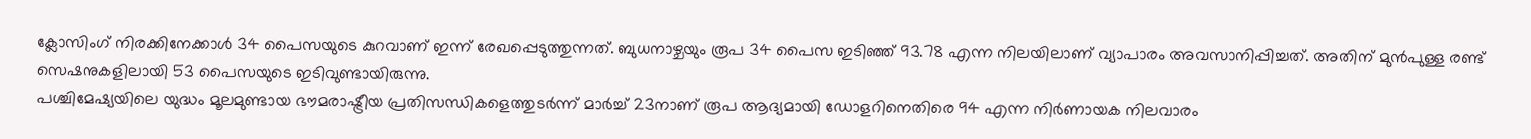ക്ലോസിംഗ് നിരക്കിനേക്കാൾ 34 പൈസയുടെ കുറവാണ് ഇന്ന് രേഖപ്പെടുത്തുന്നത്. ബുധനാഴ്ചയും രൂപ 34 പൈസ ഇടിഞ്ഞ് 93.78 എന്ന നിലയിലാണ് വ്യാപാരം അവസാനിപ്പിച്ചത്. അതിന് മുൻപുള്ള രണ്ട് സെഷനുകളിലായി 53 പൈസയുടെ ഇടിവുണ്ടായിരുന്നു.
പശ്ചിമേഷ്യയിലെ യുദ്ധം മൂലമുണ്ടായ ഭൗമരാഷ്ട്രീയ പ്രതിസന്ധികളെത്തുടർന്ന് മാർച്ച് 23നാണ് രൂപ ആദ്യമായി ഡോളറിനെതിരെ 94 എന്ന നിർണായക നിലവാരം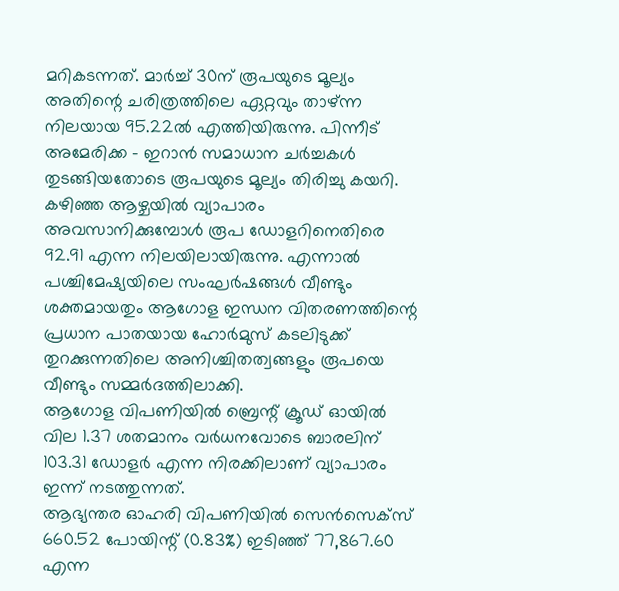മറികടന്നത്. മാർച്ച് 30ന് രൂപയുടെ മൂല്യം അതിന്റെ ചരിത്രത്തിലെ ഏറ്റവും താഴ്ന്ന നിലയായ 95.22ൽ എത്തിയിരുന്നു. പിന്നീട് അമേരിക്ക - ഇറാൻ സമാധാന ചർച്ചകൾ തുടങ്ങിയതോടെ രൂപയുടെ മൂല്യം തിരിച്ചു കയറി.
കഴിഞ്ഞ ആഴ്ചയിൽ വ്യാപാരം അവസാനിക്കുമ്പോൾ രൂപ ഡോളറിനെതിരെ 92.91 എന്ന നിലയിലായിരുന്നു. എന്നാൽ പശ്ചിമേഷ്യയിലെ സംഘർഷങ്ങൾ വീണ്ടും ശക്തമായതും ആഗോള ഇന്ധന വിതരണത്തിന്റെ പ്രധാന പാതയായ ഹോർമുസ് കടലിടുക്ക് തുറക്കുന്നതിലെ അനിശ്ചിതത്വങ്ങളും രൂപയെ വീണ്ടും സമ്മർദത്തിലാക്കി.
ആഗോള വിപണിയിൽ ബ്രെന്റ് ക്രൂഡ് ഓയിൽ വില 1.37 ശതമാനം വർധനവോടെ ബാരലിന് 103.31 ഡോളർ എന്ന നിരക്കിലാണ് വ്യാപാരം ഇന്ന് നടത്തുന്നത്.
ആഭ്യന്തര ഓഹരി വിപണിയിൽ സെൻസെക്സ് 660.52 പോയിന്റ് (0.83%) ഇടിഞ്ഞ് 77,867.60 എന്ന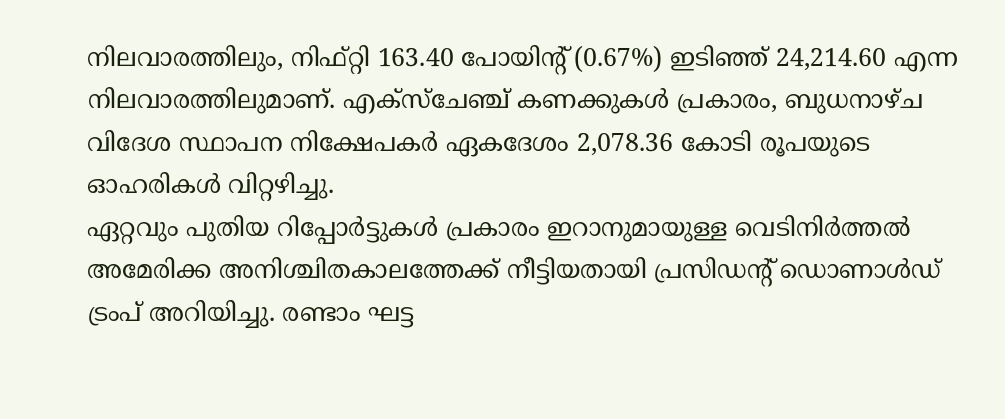നിലവാരത്തിലും, നിഫ്റ്റി 163.40 പോയിന്റ് (0.67%) ഇടിഞ്ഞ് 24,214.60 എന്ന നിലവാരത്തിലുമാണ്. എക്സ്ചേഞ്ച് കണക്കുകൾ പ്രകാരം, ബുധനാഴ്ച വിദേശ സ്ഥാപന നിക്ഷേപകർ ഏകദേശം 2,078.36 കോടി രൂപയുടെ ഓഹരികൾ വിറ്റഴിച്ചു.
ഏറ്റവും പുതിയ റിപ്പോർട്ടുകൾ പ്രകാരം ഇറാനുമായുള്ള വെടിനിർത്തൽ അമേരിക്ക അനിശ്ചിതകാലത്തേക്ക് നീട്ടിയതായി പ്രസിഡന്റ് ഡൊണാൾഡ് ട്രംപ് അറിയിച്ചു. രണ്ടാം ഘട്ട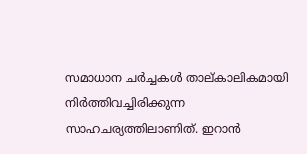സമാധാന ചർച്ചകൾ താല്കാലികമായി നിർത്തിവച്ചിരിക്കുന്ന സാഹചര്യത്തിലാണിത്. ഇറാൻ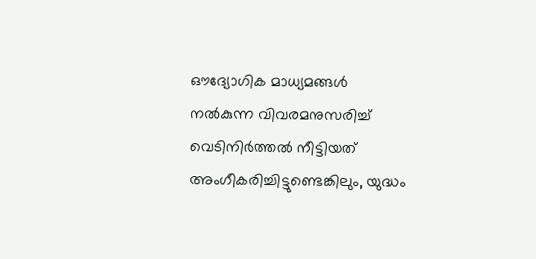ഔദ്യോഗിക മാധ്യമങ്ങൾ നൽകുന്ന വിവരമനുസരിച്ച് വെടിനിർത്തൽ നീട്ടിയത് അംഗീകരിച്ചിട്ടുണ്ടെങ്കിലും, യുദ്ധം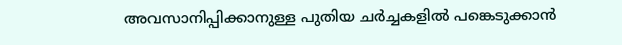അവസാനിപ്പിക്കാനുള്ള പുതിയ ചർച്ചകളിൽ പങ്കെടുക്കാൻ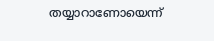തയ്യാറാണോയെന്ന്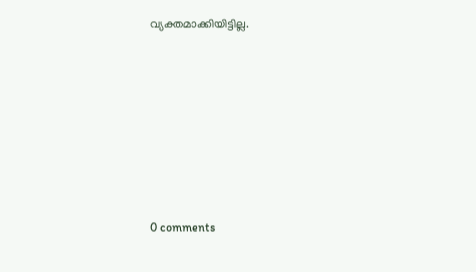വ്യക്തമാക്കിയിട്ടില്ല.










0 comments